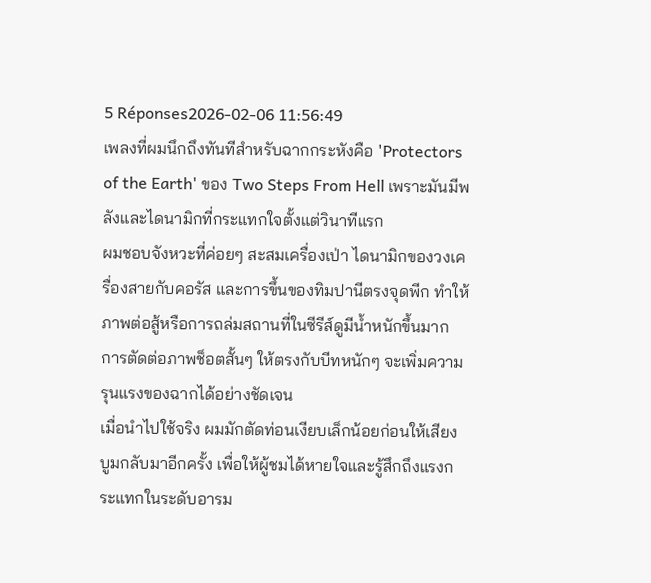5 Réponses2026-02-06 11:56:49
เพลงที่ผมนึกถึงทันทีสำหรับฉากกระหังคือ 'Protectors of the Earth' ของ Two Steps From Hell เพราะมันมีพลังและไดนามิกที่กระแทกใจตั้งแต่วินาทีแรก
ผมชอบจังหวะที่ค่อยๆ สะสมเครื่องเป่า ไดนามิกของวงเครื่องสายกับคอรัส และการขึ้นของทิมปานีตรงจุดพีก ทำให้ภาพต่อสู้หรือการถล่มสถานที่ในซีรีส์ดูมีน้ำหนักขึ้นมาก การตัดต่อภาพช็อตสั้นๆ ให้ตรงกับบีทหนักๆ จะเพิ่มความรุนแรงของฉากได้อย่างชัดเจน
เมื่อนำไปใช้จริง ผมมักตัดท่อนเงียบเล็กน้อยก่อนให้เสียงบูมกลับมาอีกครั้ง เพื่อให้ผู้ชมได้หายใจและรู้สึกถึงแรงกระแทกในระดับอารม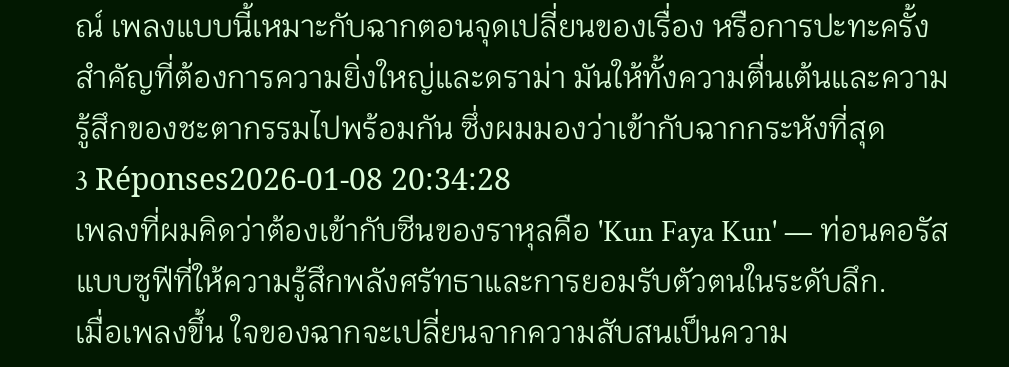ณ์ เพลงแบบนี้เหมาะกับฉากตอนจุดเปลี่ยนของเรื่อง หรือการปะทะครั้งสำคัญที่ต้องการความยิ่งใหญ่และดราม่า มันให้ทั้งความตื่นเต้นและความรู้สึกของชะตากรรมไปพร้อมกัน ซึ่งผมมองว่าเข้ากับฉากกระหังที่สุด
3 Réponses2026-01-08 20:34:28
เพลงที่ผมคิดว่าต้องเข้ากับซีนของราหุลคือ 'Kun Faya Kun' — ท่อนคอรัสแบบซูฟีที่ให้ความรู้สึกพลังศรัทธาและการยอมรับตัวตนในระดับลึก.
เมื่อเพลงขึ้น ใจของฉากจะเปลี่ยนจากความสับสนเป็นความ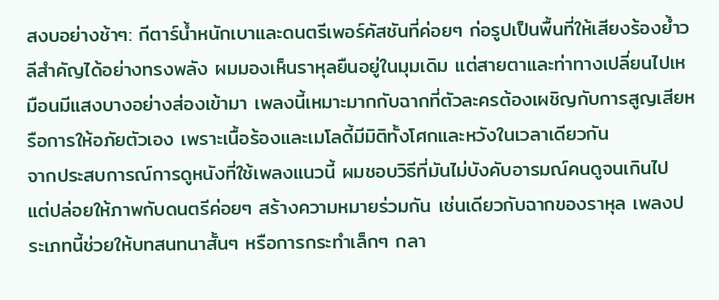สงบอย่างช้าๆ: กีตาร์น้ำหนักเบาและดนตรีเพอร์คัสชันที่ค่อยๆ ก่อรูปเป็นพื้นที่ให้เสียงร้องย้ำวลีสำคัญได้อย่างทรงพลัง ผมมองเห็นราหุลยืนอยู่ในมุมเดิม แต่สายตาและท่าทางเปลี่ยนไปเหมือนมีแสงบางอย่างส่องเข้ามา เพลงนี้เหมาะมากกับฉากที่ตัวละครต้องเผชิญกับการสูญเสียหรือการให้อภัยตัวเอง เพราะเนื้อร้องและเมโลดี้มีมิติทั้งโศกและหวังในเวลาเดียวกัน
จากประสบการณ์การดูหนังที่ใช้เพลงแนวนี้ ผมชอบวิธีที่มันไม่บังคับอารมณ์คนดูจนเกินไป แต่ปล่อยให้ภาพกับดนตรีค่อยๆ สร้างความหมายร่วมกัน เช่นเดียวกับฉากของราหุล เพลงประเภทนี้ช่วยให้บทสนทนาสั้นๆ หรือการกระทำเล็กๆ กลา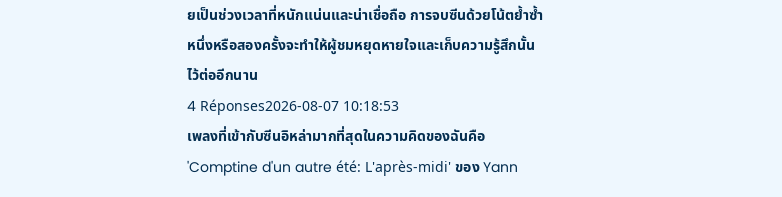ยเป็นช่วงเวลาที่หนักแน่นและน่าเชื่อถือ การจบซีนด้วยโน้ตย้ำซ้ำหนึ่งหรือสองครั้งจะทำให้ผู้ชมหยุดหายใจและเก็บความรู้สึกนั้นไว้ต่ออีกนาน
4 Réponses2026-08-07 10:18:53
เพลงที่เข้ากับซีนอิหล่ามากที่สุดในความคิดของฉันคือ 'Comptine d'un autre été: L'après-midi' ของ Yann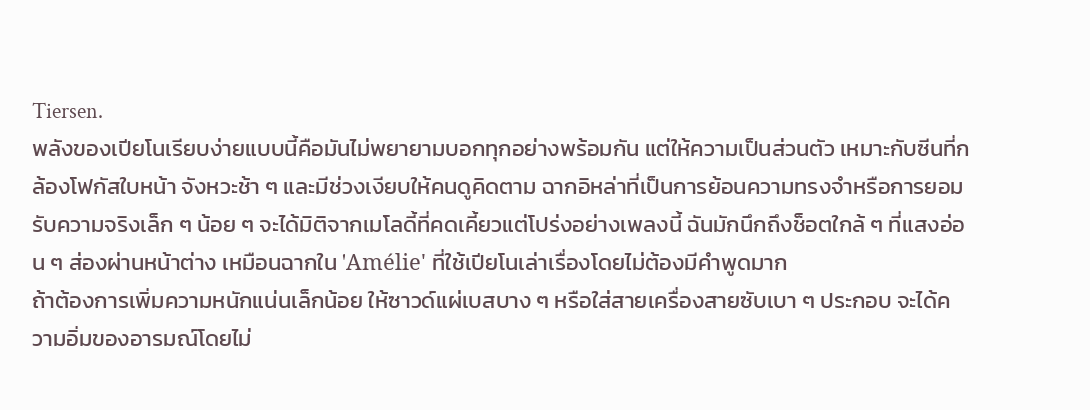Tiersen.
พลังของเปียโนเรียบง่ายแบบนี้คือมันไม่พยายามบอกทุกอย่างพร้อมกัน แต่ให้ความเป็นส่วนตัว เหมาะกับซีนที่กล้องโฟกัสใบหน้า จังหวะช้า ๆ และมีช่วงเงียบให้คนดูคิดตาม ฉากอิหล่าที่เป็นการย้อนความทรงจำหรือการยอมรับความจริงเล็ก ๆ น้อย ๆ จะได้มิติจากเมโลดี้ที่คดเคี้ยวแต่โปร่งอย่างเพลงนี้ ฉันมักนึกถึงช็อตใกล้ ๆ ที่แสงอ่อน ๆ ส่องผ่านหน้าต่าง เหมือนฉากใน 'Amélie' ที่ใช้เปียโนเล่าเรื่องโดยไม่ต้องมีคำพูดมาก
ถ้าต้องการเพิ่มความหนักแน่นเล็กน้อย ให้ซาวด์แผ่เบสบาง ๆ หรือใส่สายเครื่องสายซับเบา ๆ ประกอบ จะได้ความอิ่มของอารมณ์โดยไม่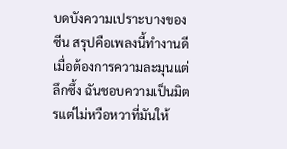บดบังความเปราะบางของซีน สรุปคือเพลงนี้ทำงานดีเมื่อต้องการความละมุนแต่ลึกซึ้ง ฉันชอบความเป็นมิตรแต่ไม่หวือหวาที่มันให้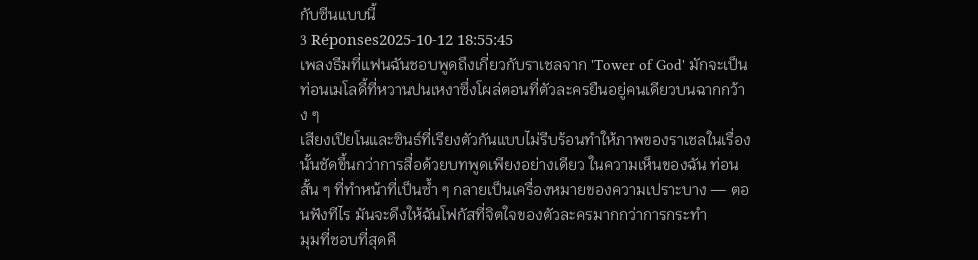กับซีนแบบนี้
3 Réponses2025-10-12 18:55:45
เพลงธีมที่แฟนฉันชอบพูดถึงเกี่ยวกับราเชลจาก 'Tower of God' มักจะเป็นท่อนเมโลดี้ที่หวานปนเหงาซึ่งโผล่ตอนที่ตัวละครยืนอยู่คนเดียวบนฉากกว้าง ๆ
เสียงเปียโนและซินธ์ที่เรียงตัวกันแบบไม่รีบร้อนทำให้ภาพของราเชลในเรื่องนั้นชัดขึ้นกว่าการสื่อด้วยบทพูดเพียงอย่างเดียว ในความเห็นของฉัน ท่อนสั้น ๆ ที่ทำหน้าที่เป็นซ้ำ ๆ กลายเป็นเครื่องหมายของความเปราะบาง — ตอนฟังทีไร มันจะดึงให้ฉันโฟกัสที่จิตใจของตัวละครมากกว่าการกระทำ
มุมที่ชอบที่สุดคื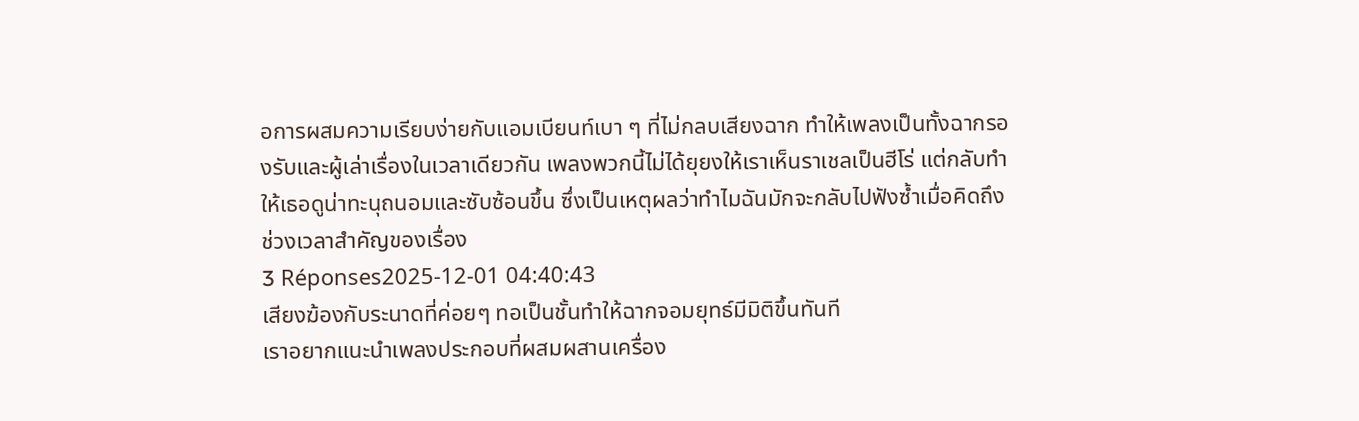อการผสมความเรียบง่ายกับแอมเบียนท์เบา ๆ ที่ไม่กลบเสียงฉาก ทำให้เพลงเป็นทั้งฉากรองรับและผู้เล่าเรื่องในเวลาเดียวกัน เพลงพวกนี้ไม่ได้ยุยงให้เราเห็นราเชลเป็นฮีโร่ แต่กลับทำให้เธอดูน่าทะนุถนอมและซับซ้อนขึ้น ซึ่งเป็นเหตุผลว่าทำไมฉันมักจะกลับไปฟังซ้ำเมื่อคิดถึงช่วงเวลาสำคัญของเรื่อง
3 Réponses2025-12-01 04:40:43
เสียงฆ้องกับระนาดที่ค่อยๆ ทอเป็นชั้นทำให้ฉากจอมยุทธ์มีมิติขึ้นทันที
เราอยากแนะนำเพลงประกอบที่ผสมผสานเครื่อง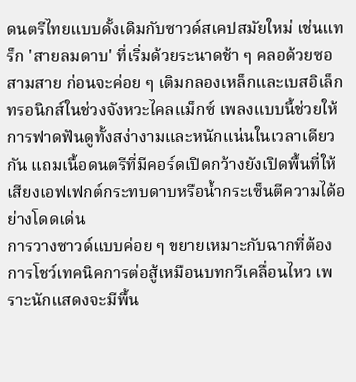ดนตรีไทยแบบดั้งเดิมกับซาวด์สเคปสมัยใหม่ เช่นแทร็ก 'สายลมดาบ' ที่เริ่มด้วยระนาดช้า ๆ คลอด้วยซอสามสาย ก่อนจะค่อย ๆ เติมกลองเหล็กและเบสอิเล็กทรอนิกส์ในช่วงจังหวะไคลแม็กซ์ เพลงแบบนี้ช่วยให้การฟาดฟันดูทั้งสง่างามและหนักแน่นในเวลาเดียวกัน แถมเนื้อดนตรีที่มีคอร์ดเปิดกว้างยังเปิดพื้นที่ให้เสียงเอฟเฟกต์กระทบดาบหรือน้ำกระเซ็นตีความได้อย่างโดดเด่น
การวางซาวด์แบบค่อย ๆ ขยายเหมาะกับฉากที่ต้องการโชว์เทคนิคการต่อสู้เหมือนบทกวีเคลื่อนไหว เพราะนักแสดงจะมีพื้น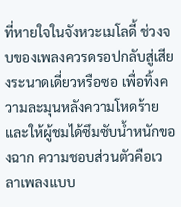ที่หายใจในจังหวะเมโลดี้ ช่วงจบของเพลงควรดรอปกลับสู่เสียงระนาดเดี่ยวหรือซอ เพื่อทิ้งความละมุนหลังความโหดร้ายและให้ผู้ชมได้ซึมซับน้ำหนักของฉาก ความชอบส่วนตัวคือเวลาเพลงแบบ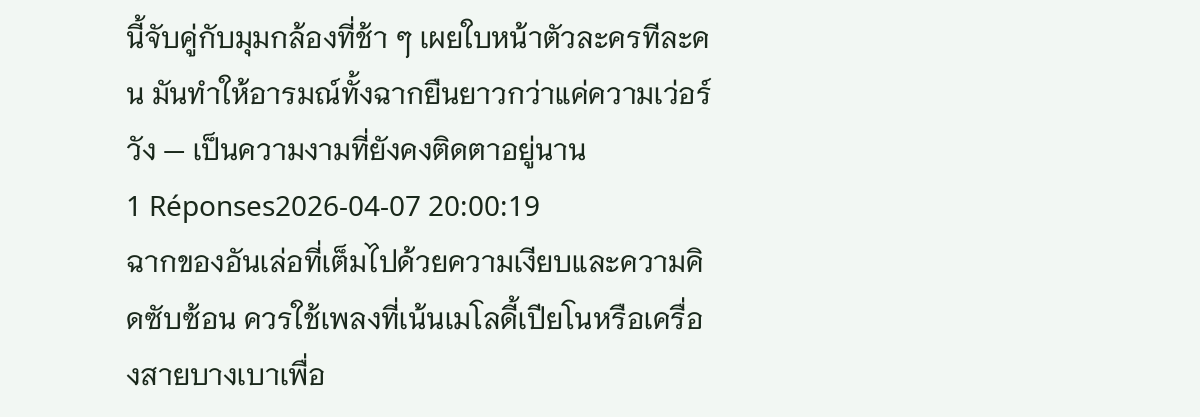นี้จับคู่กับมุมกล้องที่ช้า ๆ เผยใบหน้าตัวละครทีละคน มันทำให้อารมณ์ทั้งฉากยืนยาวกว่าแค่ความเว่อร์วัง — เป็นความงามที่ยังคงติดตาอยู่นาน
1 Réponses2026-04-07 20:00:19
ฉากของอันเล่อที่เต็มไปด้วยความเงียบและความคิดซับซ้อน ควรใช้เพลงที่เน้นเมโลดี้เปียโนหรือเครื่องสายบางเบาเพื่อ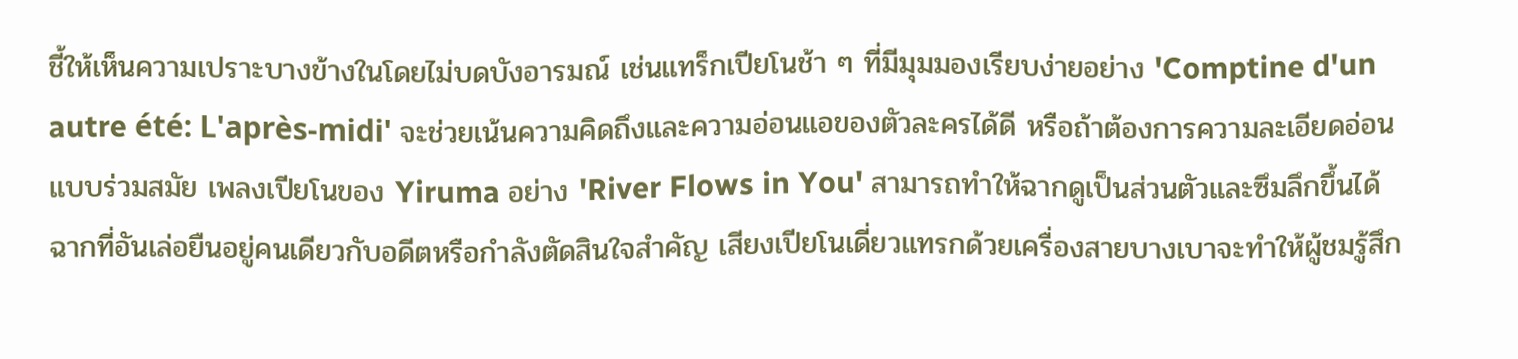ชี้ให้เห็นความเปราะบางข้างในโดยไม่บดบังอารมณ์ เช่นแทร็กเปียโนช้า ๆ ที่มีมุมมองเรียบง่ายอย่าง 'Comptine d'un autre été: L'après-midi' จะช่วยเน้นความคิดถึงและความอ่อนแอของตัวละครได้ดี หรือถ้าต้องการความละเอียดอ่อนแบบร่วมสมัย เพลงเปียโนของ Yiruma อย่าง 'River Flows in You' สามารถทำให้ฉากดูเป็นส่วนตัวและซึมลึกขึ้นได้ ฉากที่อันเล่อยืนอยู่คนเดียวกับอดีตหรือกำลังตัดสินใจสำคัญ เสียงเปียโนเดี่ยวแทรกด้วยเครื่องสายบางเบาจะทำให้ผู้ชมรู้สึก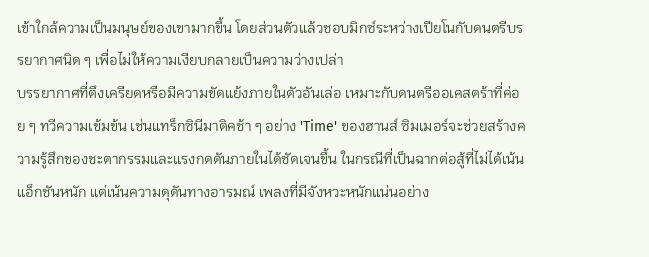เข้าใกล้ความเป็นมนุษย์ของเขามากขึ้น โดยส่วนตัวแล้วชอบมิกซ์ระหว่างเปียโนกับดนตรีบรรยากาศนิด ๆ เพื่อไม่ให้ความเงียบกลายเป็นความว่างเปล่า
บรรยากาศที่ตึงเครียดหรือมีความขัดแย้งภายในตัวอันเล่อ เหมาะกับดนตรีออเคสตร้าที่ค่อย ๆ ทวีความเข้มข้น เช่นแทร็กซินีมาติคช้า ๆ อย่าง 'Time' ของฮานส์ ซิมเมอร์จะช่วยสร้างความรู้สึกของชะตากรรมและแรงกดดันภายในได้ชัดเจนขึ้น ในกรณีที่เป็นฉากต่อสู้ที่ไม่ได้เน้นแอ็กชันหนัก แต่เน้นความดุดันทางอารมณ์ เพลงที่มีจังหวะหนักแน่นอย่าง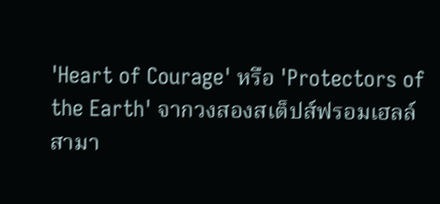'Heart of Courage' หรือ 'Protectors of the Earth' จากวงสองสเต็ปส์ฟรอมเฮลล์สามา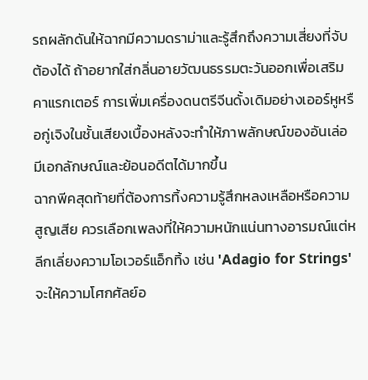รถผลักดันให้ฉากมีความดราม่าและรู้สึกถึงความเสี่ยงที่จับต้องได้ ถ้าอยากใส่กลิ่นอายวัฒนธรรมตะวันออกเพื่อเสริมคาแรกเตอร์ การเพิ่มเครื่องดนตรีจีนดั้งเดิมอย่างเออร์หูหรือกู่เจิงในชั้นเสียงเบื้องหลังจะทำให้ภาพลักษณ์ของอันเล่อมีเอกลักษณ์และย้อนอดีตได้มากขึ้น
ฉากพีคสุดท้ายที่ต้องการทิ้งความรู้สึกหลงเหลือหรือความสูญเสีย ควรเลือกเพลงที่ให้ความหนักแน่นทางอารมณ์แต่หลีกเลี่ยงความโอเวอร์แอ็กทิ้ง เช่น 'Adagio for Strings' จะให้ความโศกศัลย์อ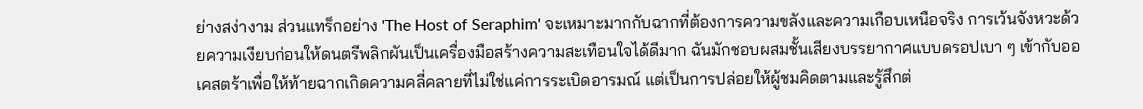ย่างสง่างาม ส่วนแทร็กอย่าง 'The Host of Seraphim' จะเหมาะมากกับฉากที่ต้องการความขลังและความเกือบเหนือจริง การเว้นจังหวะด้วยความเงียบก่อนให้ดนตรีพลิกผันเป็นเครื่องมือสร้างความสะเทือนใจได้ดีมาก ฉันมักชอบผสมชั้นเสียงบรรยากาศแบบดรอปเบา ๆ เข้ากับออเคสตร้าเพื่อให้ท้ายฉากเกิดความคลี่คลายที่ไม่ใช่แค่การระเบิดอารมณ์ แต่เป็นการปล่อยให้ผู้ชมคิดตามและรู้สึกต่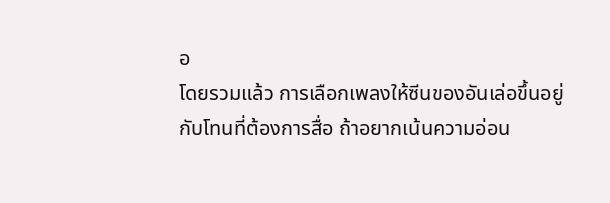อ
โดยรวมแล้ว การเลือกเพลงให้ซีนของอันเล่อขึ้นอยู่กับโทนที่ต้องการสื่อ ถ้าอยากเน้นความอ่อน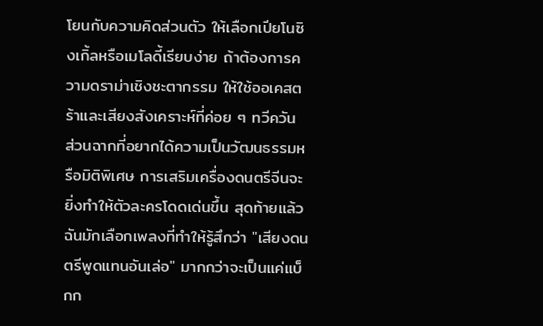โยนกับความคิดส่วนตัว ให้เลือกเปียโนซิงเกิ้ลหรือเมโลดี้เรียบง่าย ถ้าต้องการความดราม่าเชิงชะตากรรม ให้ใช้ออเคสตร้าและเสียงสังเคราะห์ที่ค่อย ๆ ทวีควัน ส่วนฉากที่อยากได้ความเป็นวัฒนธรรมหรือมิติพิเศษ การเสริมเครื่องดนตรีจีนจะยิ่งทำให้ตัวละครโดดเด่นขึ้น สุดท้ายแล้วฉันมักเลือกเพลงที่ทำให้รู้สึกว่า "เสียงดนตรีพูดแทนอันเล่อ" มากกว่าจะเป็นแค่แบ็กก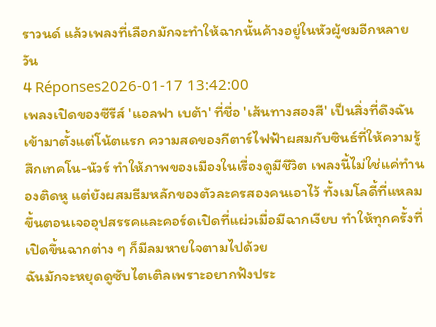ราวนด์ แล้วเพลงที่เลือกมักจะทำให้ฉากนั้นค้างอยู่ในหัวผู้ชมอีกหลายวัน
4 Réponses2026-01-17 13:42:00
เพลงเปิดของซีรีส์ 'แอลฟา เบต้า' ที่ชื่อ 'เส้นทางสองสี' เป็นสิ่งที่ดึงฉันเข้ามาตั้งแต่โน้ตแรก ความสดของกีตาร์ไฟฟ้าผสมกับซินธ์ที่ให้ความรู้สึกเทคโน-นัวร์ ทำให้ภาพของเมืองในเรื่องดูมีชีวิต เพลงนี้ไม่ใช่แค่ทำนองติดหู แต่ยังผสมธีมหลักของตัวละครสองคนเอาไว้ ทั้งเมโลดี้ที่แหลมขึ้นตอนเจออุปสรรคและคอร์ดเปิดที่แผ่วเมื่อมีฉากเงียบ ทำให้ทุกครั้งที่เปิดขึ้นฉากต่าง ๆ ก็มีลมหายใจตามไปด้วย
ฉันมักจะหยุดดูซับไตเติลเพราะอยากฟังประ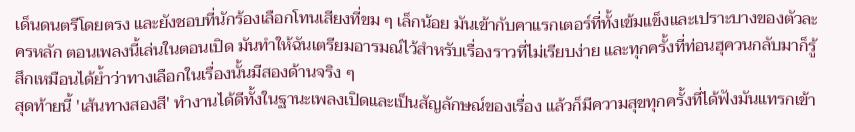เด็นดนตรีโดยตรง และยังชอบที่นักร้องเลือกโทนเสียงที่ขม ๆ เล็กน้อย มันเข้ากับคาแรกเตอร์ที่ทั้งเข้มแข็งและเปราะบางของตัวละครหลัก ตอนเพลงนี้เล่นในตอนเปิด มันทำให้ฉันเตรียมอารมณ์ไว้สำหรับเรื่องราวที่ไม่เรียบง่าย และทุกครั้งที่ท่อนฮุควนกลับมาก็รู้สึกเหมือนได้ย้ำว่าทางเลือกในเรื่องนั้นมีสองด้านจริง ๆ
สุดท้ายนี้ 'เส้นทางสองสี' ทำงานได้ดีทั้งในฐานะเพลงเปิดและเป็นสัญลักษณ์ของเรื่อง แล้วก็มีความสุขทุกครั้งที่ได้ฟังมันแทรกเข้า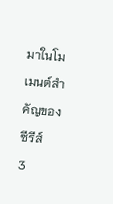มาในโมเมนต์สำคัญของซีรีส์
3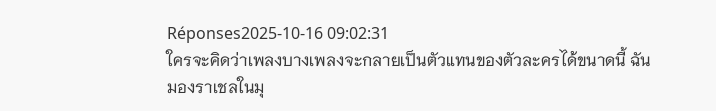Réponses2025-10-16 09:02:31
ใครจะคิดว่าเพลงบางเพลงจะกลายเป็นตัวแทนของตัวละครได้ขนาดนี้ ฉันมองราเชลในมุ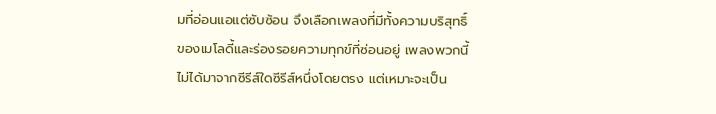มที่อ่อนแอแต่ซับซ้อน จึงเลือกเพลงที่มีทั้งความบริสุทธิ์ของเมโลดี้และร่องรอยความทุกข์ที่ซ่อนอยู่ เพลงพวกนี้ไม่ได้มาจากซีรีส์ใดซีรีส์หนึ่งโดยตรง แต่เหมาะจะเป็น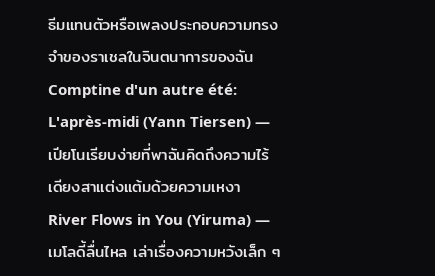ธีมแทนตัวหรือเพลงประกอบความทรงจำของราเชลในจินตนาการของฉัน
Comptine d'un autre été: L'après-midi (Yann Tiersen) — เปียโนเรียบง่ายที่พาฉันคิดถึงความไร้เดียงสาแต่งแต้มด้วยความเหงา
River Flows in You (Yiruma) — เมโลดี้ลื่นไหล เล่าเรื่องความหวังเล็ก ๆ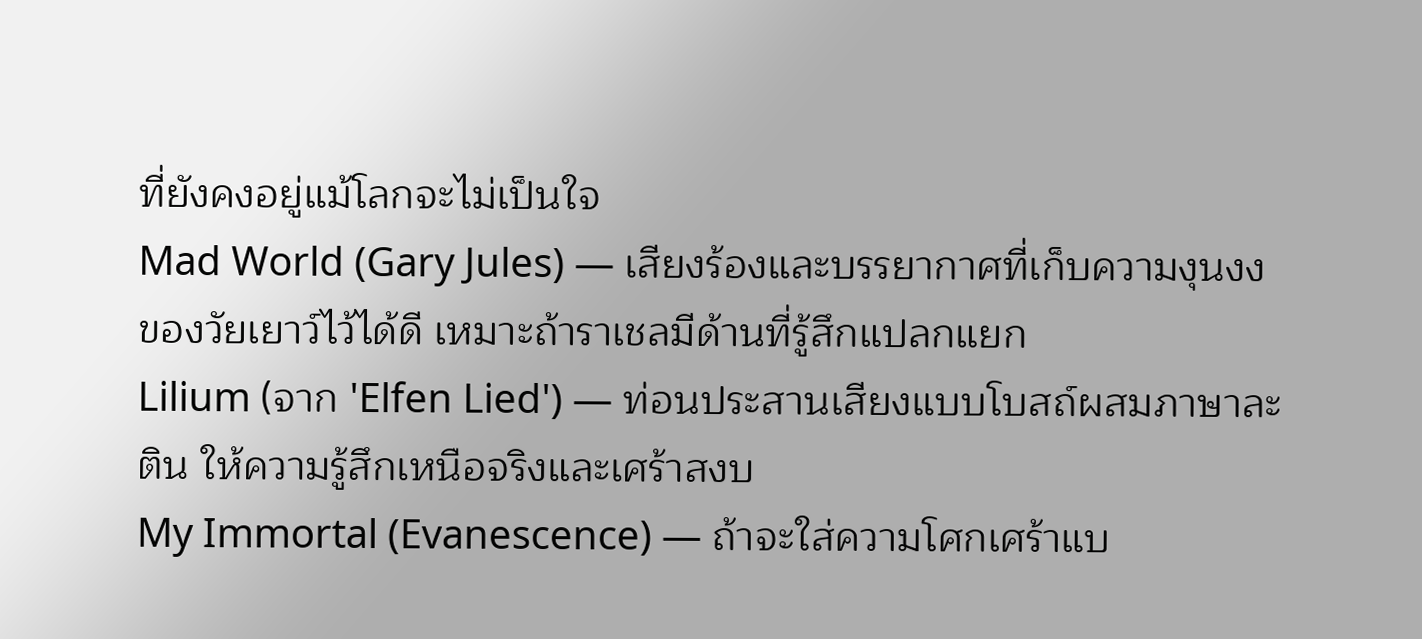ที่ยังคงอยู่แม้โลกจะไม่เป็นใจ
Mad World (Gary Jules) — เสียงร้องและบรรยากาศที่เก็บความงุนงงของวัยเยาว์ไว้ได้ดี เหมาะถ้าราเชลมีด้านที่รู้สึกแปลกแยก
Lilium (จาก 'Elfen Lied') — ท่อนประสานเสียงแบบโบสถ์ผสมภาษาละติน ให้ความรู้สึกเหนือจริงและเศร้าสงบ
My Immortal (Evanescence) — ถ้าจะใส่ความโศกเศร้าแบ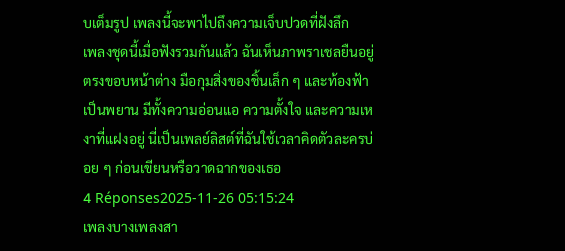บเต็มรูป เพลงนี้จะพาไปถึงความเจ็บปวดที่ฝังลึก
เพลงชุดนี้เมื่อฟังรวมกันแล้ว ฉันเห็นภาพราเชลยืนอยู่ตรงขอบหน้าต่าง มือกุมสิ่งของชิ้นเล็ก ๆ และท้องฟ้าเป็นพยาน มีทั้งความอ่อนแอ ความตั้งใจ และความเหงาที่แฝงอยู่ นี่เป็นเพลย์ลิสต์ที่ฉันใช้เวลาคิดตัวละครบ่อย ๆ ก่อนเขียนหรือวาดฉากของเธอ
4 Réponses2025-11-26 05:15:24
เพลงบางเพลงสา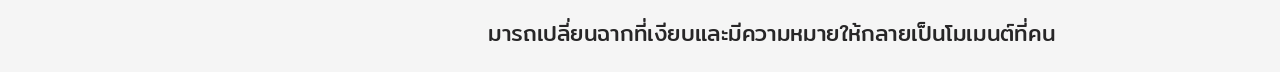มารถเปลี่ยนฉากที่เงียบและมีความหมายให้กลายเป็นโมเมนต์ที่คน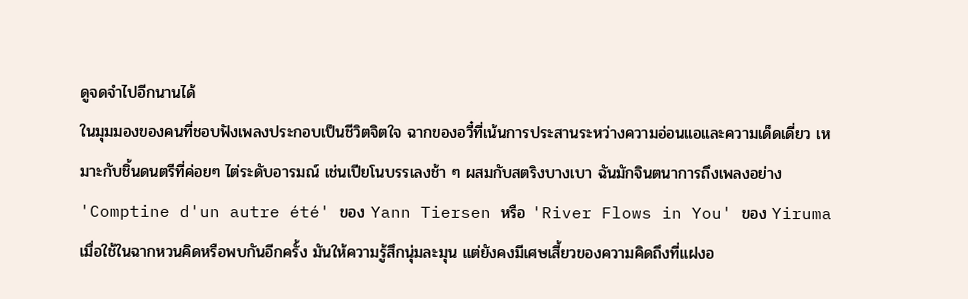ดูจดจำไปอีกนานได้
ในมุมมองของคนที่ชอบฟังเพลงประกอบเป็นชีวิตจิตใจ ฉากของอวี๋ที่เน้นการประสานระหว่างความอ่อนแอและความเด็ดเดี่ยว เหมาะกับชิ้นดนตรีที่ค่อยๆ ไต่ระดับอารมณ์ เช่นเปียโนบรรเลงช้า ๆ ผสมกับสตริงบางเบา ฉันมักจินตนาการถึงเพลงอย่าง 'Comptine d'un autre été' ของ Yann Tiersen หรือ 'River Flows in You' ของ Yiruma เมื่อใช้ในฉากหวนคิดหรือพบกันอีกครั้ง มันให้ความรู้สึกนุ่มละมุน แต่ยังคงมีเศษเสี้ยวของความคิดถึงที่แฝงอ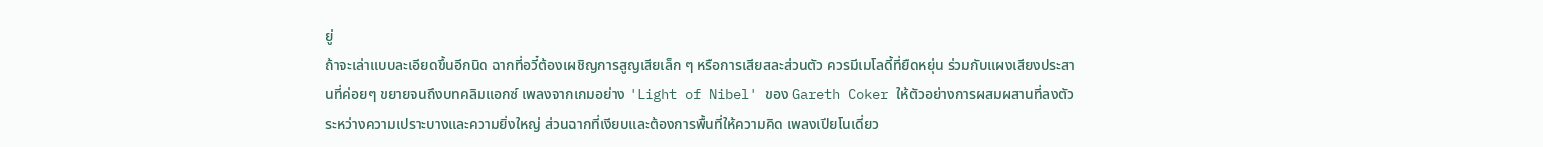ยู่
ถ้าจะเล่าแบบละเอียดขึ้นอีกนิด ฉากที่อวี๋ต้องเผชิญการสูญเสียเล็ก ๆ หรือการเสียสละส่วนตัว ควรมีเมโลดี้ที่ยืดหยุ่น ร่วมกับแผงเสียงประสานที่ค่อยๆ ขยายจนถึงบทคลิมแอกซ์ เพลงจากเกมอย่าง 'Light of Nibel' ของ Gareth Coker ให้ตัวอย่างการผสมผสานที่ลงตัวระหว่างความเปราะบางและความยิ่งใหญ่ ส่วนฉากที่เงียบและต้องการพื้นที่ให้ความคิด เพลงเปียโนเดี่ยว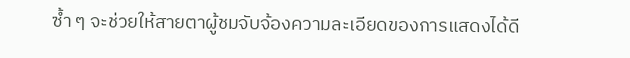ซ้ำ ๆ จะช่วยให้สายตาผู้ชมจับจ้องความละเอียดของการแสดงได้ดี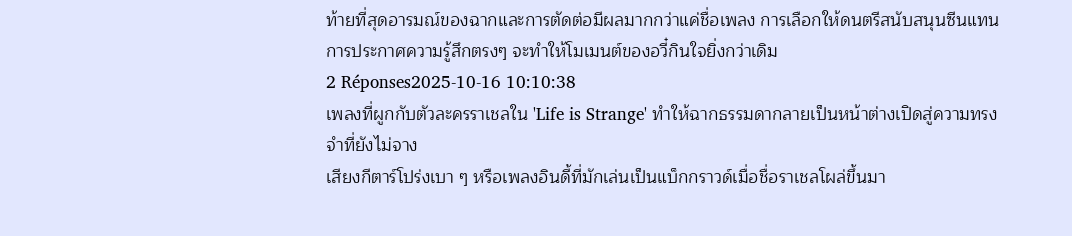ท้ายที่สุดอารมณ์ของฉากและการตัดต่อมีผลมากกว่าแค่ชื่อเพลง การเลือกให้ดนตรีสนับสนุนซีนแทนการประกาศความรู้สึกตรงๆ จะทำให้โมเมนต์ของอวี๋กินใจยิ่งกว่าเดิม
2 Réponses2025-10-16 10:10:38
เพลงที่ผูกกับตัวละครราเชลใน 'Life is Strange' ทำให้ฉากธรรมดากลายเป็นหน้าต่างเปิดสู่ความทรงจำที่ยังไม่จาง
เสียงกีตาร์โปร่งเบา ๆ หรือเพลงอินดี้ที่มักเล่นเป็นแบ็กกราวด์เมื่อชื่อราเชลโผล่ขึ้นมา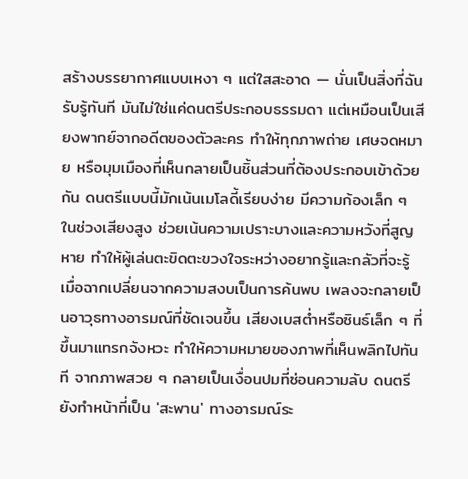สร้างบรรยากาศแบบเหงา ๆ แต่ใสสะอาด — นั่นเป็นสิ่งที่ฉันรับรู้ทันที มันไม่ใช่แค่ดนตรีประกอบธรรมดา แต่เหมือนเป็นเสียงพากย์จากอดีตของตัวละคร ทำให้ทุกภาพถ่าย เศษจดหมาย หรือมุมเมืองที่เห็นกลายเป็นชิ้นส่วนที่ต้องประกอบเข้าด้วยกัน ดนตรีแบบนี้มักเน้นเมโลดี้เรียบง่าย มีความก้องเล็ก ๆ ในช่วงเสียงสูง ช่วยเน้นความเปราะบางและความหวังที่สูญหาย ทำให้ผู้เล่นตะขิดตะขวงใจระหว่างอยากรู้และกลัวที่จะรู้
เมื่อฉากเปลี่ยนจากความสงบเป็นการค้นพบ เพลงจะกลายเป็นอาวุธทางอารมณ์ที่ชัดเจนขึ้น เสียงเบสต่ำหรือซินธ์เล็ก ๆ ที่ขึ้นมาแทรกจังหวะ ทำให้ความหมายของภาพที่เห็นพลิกไปทันที จากภาพสวย ๆ กลายเป็นเงื่อนปมที่ซ่อนความลับ ดนตรียังทำหน้าที่เป็น 'สะพาน' ทางอารมณ์ระ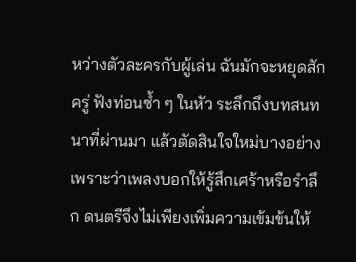หว่างตัวละครกับผู้เล่น ฉันมักจะหยุดสักครู่ ฟังท่อนซ้ำ ๆ ในหัว ระลึกถึงบทสนทนาที่ผ่านมา แล้วตัดสินใจใหม่บางอย่างเพราะว่าเพลงบอกให้รู้สึกเศร้าหรือรำลึก ดนตรีจึงไม่เพียงเพิ่มความเข้มข้นให้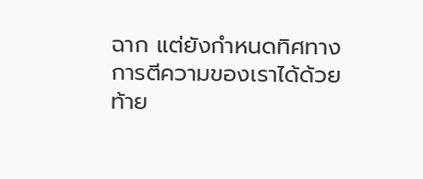ฉาก แต่ยังกำหนดทิศทางการตีความของเราได้ด้วย
ท้าย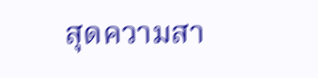สุดความสา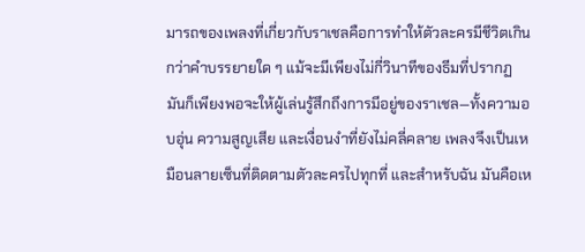มารถของเพลงที่เกี่ยวกับราเชลคือการทำให้ตัวละครมีชีวิตเกินกว่าคำบรรยายใด ๆ แม้จะมีเพียงไม่กี่วินาทีของธีมที่ปรากฏ มันก็เพียงพอจะให้ผู้เล่นรู้สึกถึงการมีอยู่ของราเชล—ทั้งความอบอุ่น ความสูญเสีย และเงื่อนงำที่ยังไม่คลี่คลาย เพลงจึงเป็นเหมือนลายเซ็นที่ติดตามตัวละครไปทุกที่ และสำหรับฉัน มันคือเห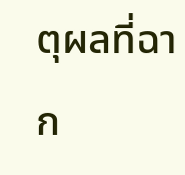ตุผลที่ฉาก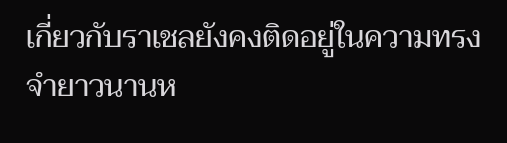เกี่ยวกับราเชลยังคงติดอยู่ในความทรงจำยาวนานห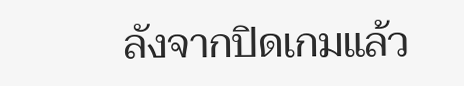ลังจากปิดเกมแล้ว